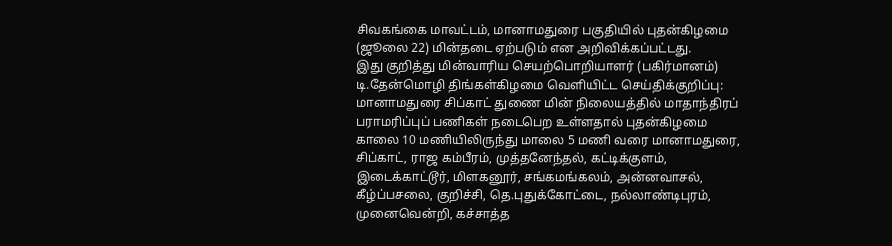சிவகங்கை மாவட்டம், மானாமதுரை பகுதியில் புதன்கிழமை (ஜூலை 22) மின்தடை ஏற்படும் என அறிவிக்கப்பட்டது.
இது குறித்து மின்வாரிய செயற்பொறியாளர் (பகிர்மானம்) டி.தேன்மொழி திங்கள்கிழமை வெளியிட்ட செய்திக்குறிப்பு:
மானாமதுரை சிப்காட் துணை மின் நிலையத்தில் மாதாந்திரப் பராமரிப்புப் பணிகள் நடைபெற உள்ளதால் புதன்கிழமை காலை 10 மணியிலிருந்து மாலை 5 மணி வரை மானாமதுரை, சிப்காட், ராஜ கம்பீரம், முத்தனேந்தல், கட்டிக்குளம், இடைக்காட்டூர், மிளகனூர், சங்கமங்கலம், அன்னவாசல், கீழ்ப்பசலை, குறிச்சி, தெ.புதுக்கோட்டை, நல்லாண்டிபுரம், முனைவென்றி, கச்சாத்த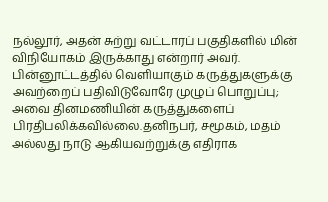நல்லூர், அதன் சுற்று வட்டாரப் பகுதிகளில் மின் விநியோகம் இருக்காது என்றார் அவர்.
பின்னூட்டத்தில் வெளியாகும் கருத்துகளுக்கு அவற்றைப் பதிவிடுவோரே முழுப் பொறுப்பு; அவை தினமணியின் கருத்துகளைப் பிரதிபலிக்கவில்லை.தனிநபர், சமூகம், மதம் அல்லது நாடு ஆகியவற்றுக்கு எதிராக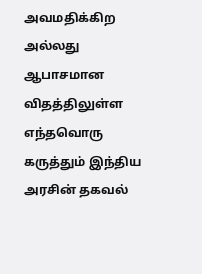அவமதிக்கிற அல்லது ஆபாசமான விதத்திலுள்ள எந்தவொரு கருத்தும் இந்திய அரசின் தகவல்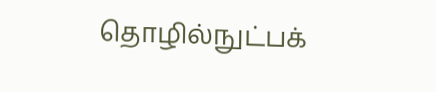தொழில்நுட்பக்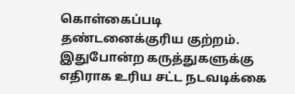கொள்கைப்படி தண்டனைக்குரிய குற்றம். இதுபோன்ற கருத்துகளுக்கு எதிராக உரிய சட்ட நடவடிக்கை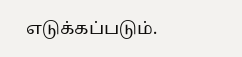எடுக்கப்படும்.